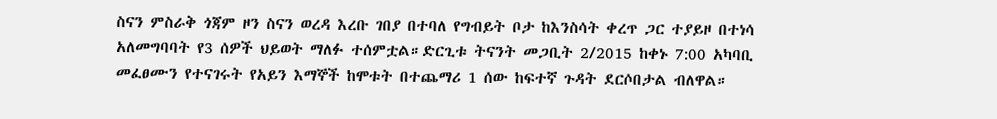ስናን ምስራቅ ጎጃም ዞን ስናን ወረዳ እረቡ ገበያ በተባለ የግብይት ቦታ ከእንስሳት ቀረጥ ጋር ተያይዞ በተነሳ አለመግባባት የ3 ሰዎች ህይወት ማለፉ ተሰምቷል።ድርጊቱ ትናንት መጋቢት 2/2015 ከቀኑ 7:00 አካባቢ መፈፀሙን የተናገሩት የአይን እማኞች ከሞቱት በተጨማሪ 1 ሰው ከፍተኛ ጉዳት ደርሶበታል ብለዋል።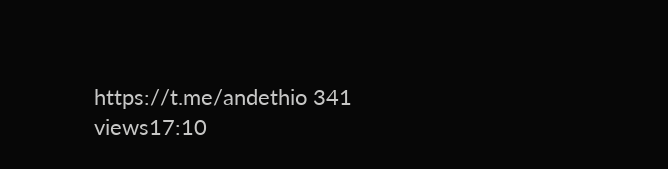https://t.me/andethio 341 views17:10